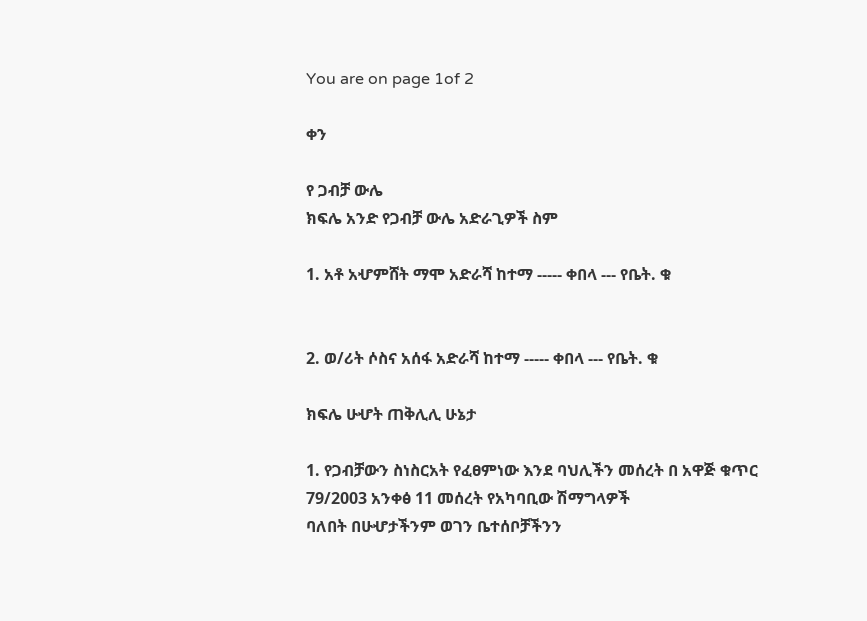You are on page 1of 2

ቀን

የ ጋብቻ ውሌ
ክፍሌ አንድ የጋብቻ ውሌ አድራጊዎች ስም

1. አቶ አሇምሸት ማሞ አድራሻ ከተማ ----- ቀበላ --- የቤት. ቁ


2. ወ/ሪት ሶስና አሰፋ አድራሻ ከተማ ----- ቀበላ --- የቤት. ቁ

ክፍሌ ሁሇት ጠቅሊሊ ሁኔታ

1. የጋብቻውን ስነስርአት የፈፀምነው እንደ ባህሊችን መሰረት በ አዋጅ ቁጥር 79/2003 አንቀፅ 11 መሰረት የአካባቢው ሽማግላዎች
ባለበት በሁሇታችንም ወገን ቤተሰቦቻችንን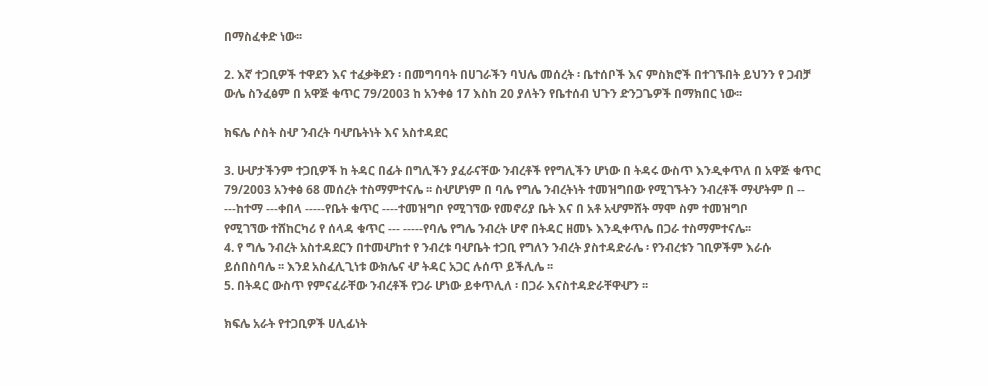በማስፈቀድ ነው፡፡

2. እኛ ተጋቢዎች ተዋደን እና ተፈቃቅደን ፡ በመግባባት በሀገራችን ባህሌ መሰረት ፡ ቤተሰቦች እና ምስክሮች በተገኙበት ይህንን የ ጋብቻ
ውሌ ስንፈፅም በ አዋጅ ቁጥር 79/2003 ከ አንቀፅ 17 እስከ 20 ያለትን የቤተሰብ ህጉን ድንጋጌዎች በማክበር ነው፡፡

ክፍሌ ሶስት ስሇ ንብረት ባሇቤትነት እና አስተዳደር

3. ሁሇታችንም ተጋቢዎች ከ ትዳር በፊት በግሊችን ያፈራናቸው ንብረቶች የየግሊችን ሆነው በ ትዳሩ ውስጥ እንዲቀጥለ በ አዋጅ ቁጥር
79/2003 አንቀፅ 68 መሰረት ተስማምተናሌ ፡፡ ስሇሆነም በ ባሌ የግሌ ንብረትነት ተመዝግበው የሚገኙትን ንብረቶች ማሇትም በ --
---ከተማ ---ቀበላ -----የቤት ቁጥር ----ተመዝግቦ የሚገኘው የመኖሪያ ቤት እና በ አቶ አሇምሸት ማሞ ስም ተመዝግቦ
የሚገኘው ተሸከርካሪ የ ሰላዳ ቁጥር --- -----የባሌ የግሌ ንብረት ሆኖ በትዳር ዘመኑ እንዲቀጥሌ በጋራ ተስማምተናሌ፡፡
4. የ ግሌ ንብረት አስተዳደርን በተመሇከተ የ ንብረቱ ባሇቤት ተጋቢ የግለን ንብረት ያስተዳድራሌ ፡ የንብረቱን ገቢዎችም እራሱ
ይሰበስባሌ ፡፡ እንደ አስፈሊጊነቱ ውክሌና ሇ ትዳር አጋር ሉሰጥ ይችሊሌ ፡፡
5. በትዳር ውስጥ የምናፈራቸው ንብረቶች የጋራ ሆነው ይቀጥሊለ ፡ በጋራ እናስተዳድራቸዋሇን ፡፡

ክፍሌ አራት የተጋቢዎች ሀሊፊነት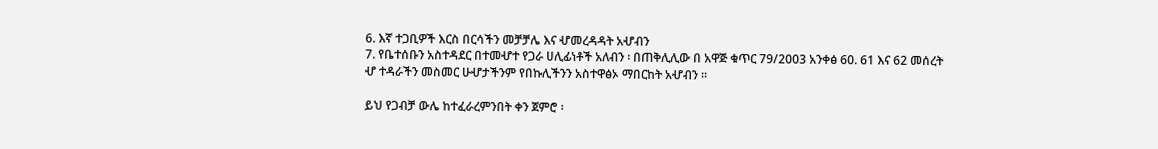6. እኛ ተጋቢዎች እርስ በርሳችን መቻቻሌ እና ሇመረዳዳት አሇብን
7. የቤተሰቡን አስተዳደር በተመሇተ የጋራ ሀሊፊነቶች አለብን ፡ በጠቅሊሊው በ አዋጅ ቁጥር 79/2003 አንቀፅ 60. 61 እና 62 መሰረት
ሇ ተዳራችን መስመር ሁሇታችንም የበኩሊችንን አስተዋፅኦ ማበርከት አሇብን ፡፡

ይህ የጋብቻ ውሌ ከተፈራረምንበት ቀን ጀምሮ ፡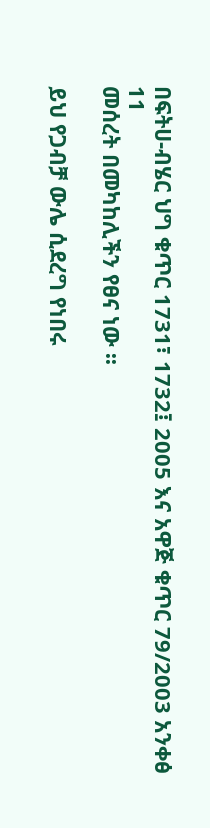በፍትሀ-ብሄር ህግ ቁጥር 1731፣ 1732፤ 2005 እና አዋጅ ቁጥር 79/2003 አንቀፅ 11
መሰረት በመካከሊችን የፀና ነው ፡፡

ይህ የጋብቻ ውሌ ሲደረግ የነበሩ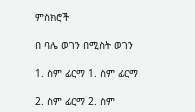ምስክሮች

በ ባሌ ወገን በሚስት ወገን

1. ስም ፊርማ 1. ስም ፊርማ

2. ስም ፊርማ 2. ስም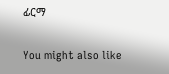ፊርማ

You might also like